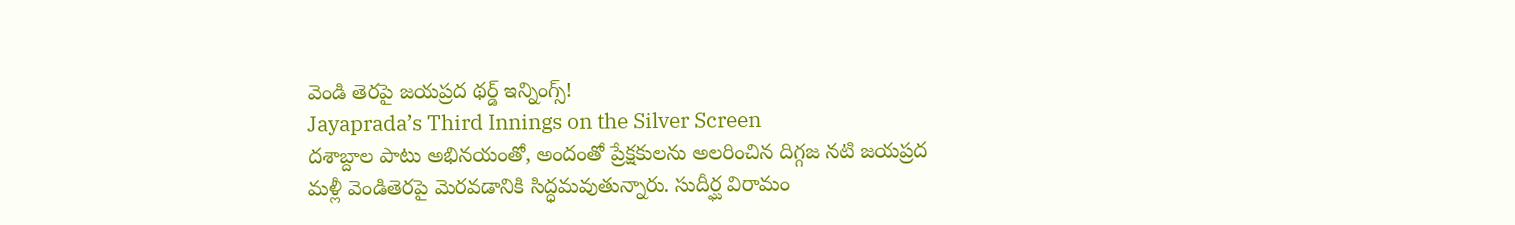వెండి తెరపై జయప్రద థర్డ్ ఇన్నింగ్స్!
Jayaprada’s Third Innings on the Silver Screen
దశాబ్దాల పాటు అభినయంతో, అందంతో ప్రేక్షకులను అలరించిన దిగ్గజ నటి జయప్రద మళ్లీ వెండితెరపై మెరవడానికి సిద్ధమవుతున్నారు. సుదీర్ఘ విరామం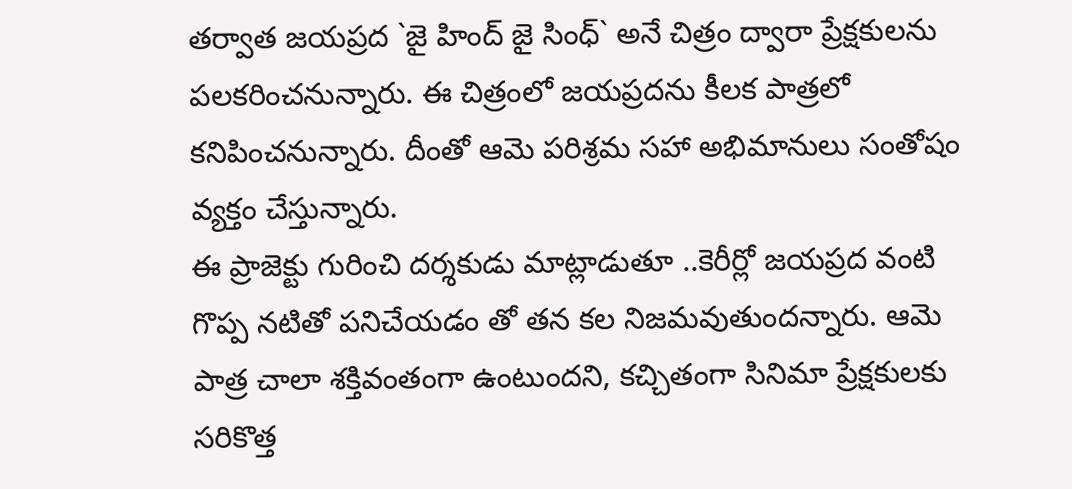తర్వాత జయప్రద `జై హింద్ జై సింధ్` అనే చిత్రం ద్వారా ప్రేక్షకులను పలకరించనున్నారు. ఈ చిత్రంలో జయప్రదను కీలక పాత్రలో కనిపించనున్నారు. దీంతో ఆమె పరిశ్రమ సహా అభిమానులు సంతోషం వ్యక్తం చేస్తున్నారు.
ఈ ప్రాజెక్టు గురించి దర్శకుడు మాట్లాడుతూ ..కెరీర్లో జయప్రద వంటి గొప్ప నటితో పనిచేయడం తో తన కల నిజమవుతుందన్నారు. ఆమె పాత్ర చాలా శక్తివంతంగా ఉంటుందని, కచ్చితంగా సినిమా ప్రేక్షకులకు సరికొత్త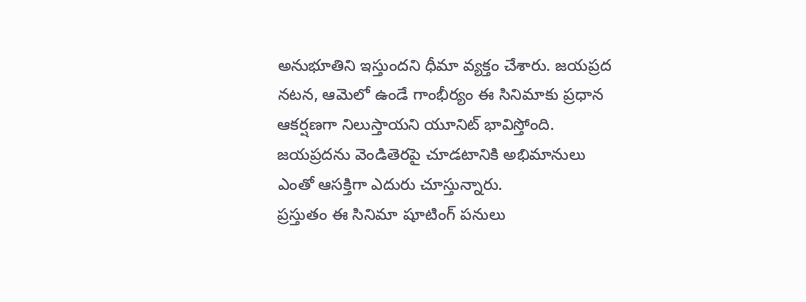అనుభూతిని ఇస్తుందని ధీమా వ్యక్తం చేశారు. జయప్రద నటన, ఆమెలో ఉండే గాంభీర్యం ఈ సినిమాకు ప్రధాన ఆకర్షణగా నిలుస్తాయని యూనిట్ భావిస్తోంది. జయప్రదను వెండితెరపై చూడటానికి అభిమానులు ఎంతో ఆసక్తిగా ఎదురు చూస్తున్నారు.
ప్రస్తుతం ఈ సినిమా షూటింగ్ పనులు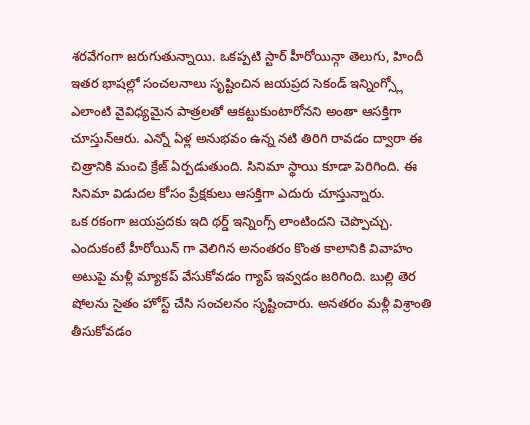శరవేగంగా జరుగుతున్నాయి. ఒకప్పటి స్టార్ హీరోయిన్గా తెలుగు, హిందీ ఇతర భాషల్లో సంచలనాలు సృష్టించిన జయప్రద సెకండ్ ఇన్నింగ్స్లో ఎలాంటి వైవిధ్యమైన పాత్రలతో ఆకట్టుకుంటారోనని అంతా ఆసక్తిగా చూస్తున్ఆరు. ఎన్నో ఏళ్ల అనుభవం ఉన్న నటి తిరిగి రావడం ద్వారా ఈ చిత్రానికి మంచి క్రేజ్ ఏర్పడుతుంది. సినిమా స్థాయి కూడా పెరిగింది. ఈ సినిమా విడుదల కోసం ప్రేక్షకులు ఆసక్తిగా ఎదురు చూస్తున్నారు.
ఒక రకంగా జయప్రదకు ఇది థర్డ్ ఇన్నింగ్స్ లాంటిందని చెప్పొచ్చు. ఎందుకంటే హీరోయిన్ గా వెలిగిన అనంతరం కొంత కాలానికి వివాహం అటుపై మళ్లీ మ్యాకప్ వేసుకోవడం గ్యాప్ ఇవ్వడం జరిగింది. బుల్లి తెర షోలను సైతం హోస్ట్ చేసి సంచలనం సృష్టించారు. అనతరం మళ్లీ విశ్రాంతి తీసుకోవడం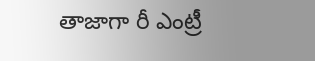తాజాగా రీ ఎంట్రీ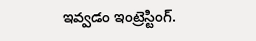ఇవ్వడం ఇంట్రెస్టింగ్.